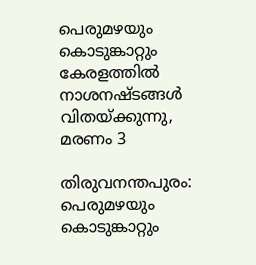പെരുമഴയും കൊടുങ്കാറ്റും കേരളത്തിൽ നാശനഷ്ടങ്ങൾ വിതയ്ക്കുന്നു, മരണം 3

തിരുവനന്തപുരം: പെരുമഴയും കൊടുങ്കാറ്റും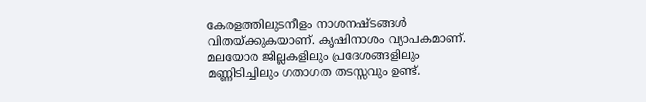കേരളത്തിലുടനീളം നാശനഷ്ടങ്ങൾ വിതയ്ക്കുകയാണ്. കൃഷിനാശം വ്യാപകമാണ്. മലയോര ജില്ലകളിലും പ്രദേശങ്ങളിലും മണ്ണിടിച്ചിലും ഗതാഗത തടസ്സവും ഉണ്ട്.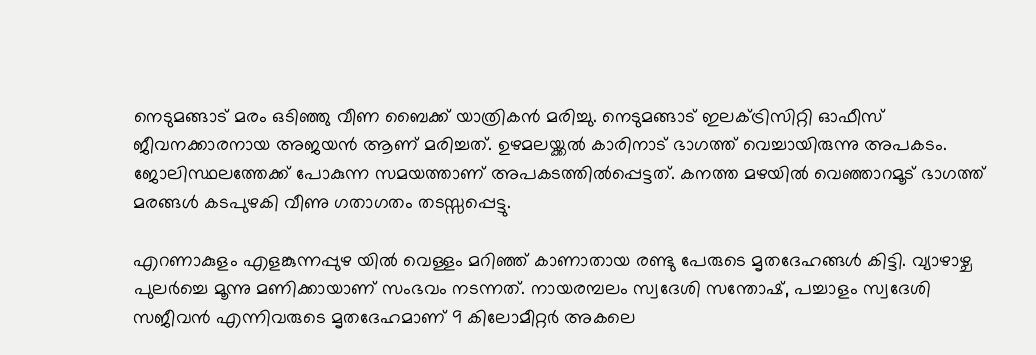നെടുമങ്ങാട് മരം ഒടിഞ്ഞു വീണ ബൈക്ക് യാത്രികൻ മരിച്ചു. നെടുമങ്ങാട് ഇലക്ട്രിസിറ്റി ഓഫീസ് ജീവനക്കാരനായ അജയൻ ആണ് മരിച്ചത്. ഉഴമലയ്ക്കൽ കാരിനാട് ഭാഗത്ത് വെച്ചായിരുന്നു അപകടം. ജോലിസ്ഥലത്തേക്ക് പോകുന്ന സമയത്താണ് അപകടത്തിൽപ്പെട്ടത്. കനത്ത മഴയിൽ വെഞ്ഞാറമൂട് ഭാഗത്ത് മരങ്ങൾ കടപുഴകി വീണു ഗതാഗതം തടസ്സപ്പെട്ടു.

എറണാകുളം എളങ്കുന്നപ്പുഴ യിൽ വെള്ളം മറിഞ്ഞ് കാണാതായ രണ്ടു പേരുടെ മൃതദേഹങ്ങൾ കിട്ടി. വ്യാഴാഴ്ച പുലർച്ചെ മൂന്നു മണിക്കായാണ് സംഭവം നടന്നത്. നായരമ്പലം സ്വദേശി സന്തോഷ്, പച്ചാളം സ്വദേശി സജീവൻ എന്നിവരുടെ മൃതദേഹമാണ് 9 കിലോമീറ്റർ അകലെ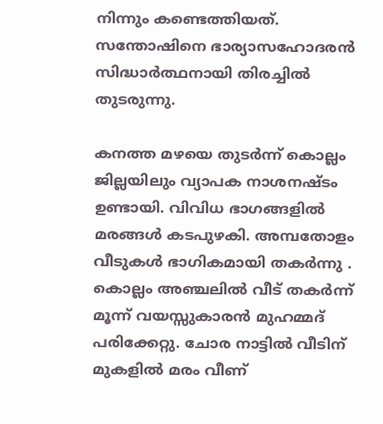നിന്നും കണ്ടെത്തിയത്. സന്തോഷിനെ ഭാര്യാസഹോദരൻ സിദ്ധാർത്ഥനായി തിരച്ചിൽ തുടരുന്നു.

കനത്ത മഴയെ തുടർന്ന് കൊല്ലം ജില്ലയിലും വ്യാപക നാശനഷ്ടം ഉണ്ടായി. വിവിധ ഭാഗങ്ങളിൽ മരങ്ങൾ കടപുഴകി. അമ്പതോളം വീടുകൾ ഭാഗികമായി തകർന്നു . കൊല്ലം അഞ്ചലിൽ വീട് തകർന്ന് മൂന്ന് വയസ്സുകാരൻ മുഹമ്മദ് പരിക്കേറ്റു. ചോര നാട്ടിൽ വീടിന് മുകളിൽ മരം വീണ്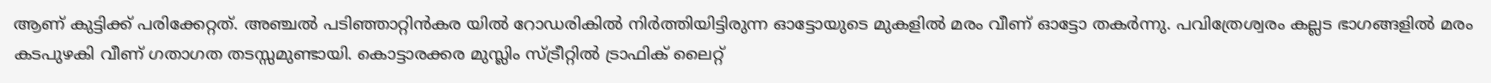ആണ് കുട്ടിക്ക് പരിക്കേറ്റത്. അഞ്ചൽ പടിഞ്ഞാറ്റിൻകര യിൽ റോഡരികിൽ നിർത്തിയിട്ടിരുന്ന ഓട്ടോയുടെ മുകളിൽ മരം വീണ് ഓട്ടോ തകർന്നു. പവിത്രേശ്വരം കല്ലട ഭാഗങ്ങളിൽ മരം കടപുഴകി വീണ് ഗതാഗത തടസ്സമുണ്ടായി. കൊട്ടാരക്കര മുസ്ലിം സ്ട്രീറ്റിൽ ട്രാഫിക് ലൈറ്റ്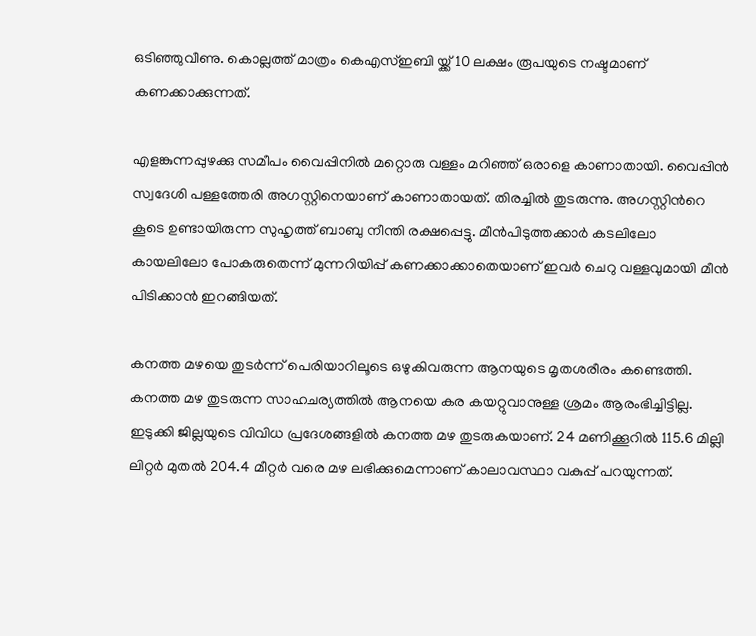ഒടിഞ്ഞുവീണു. കൊല്ലത്ത് മാത്രം കെഎസ്ഇബി യ്ക്ക് 10 ലക്ഷം രൂപയുടെ നഷ്ടമാണ് കണക്കാക്കുന്നത്.

എളങ്കുന്നപ്പുഴക്കു സമീപം വൈപ്പിനിൽ മറ്റൊരു വള്ളം മറിഞ്ഞ് ഒരാളെ കാണാതായി. വൈപ്പിൻ സ്വദേശി പള്ളത്തേരി അഗസ്റ്റിനെയാണ് കാണാതായത്. തിരച്ചിൽ തുടരുന്നു. അഗസ്റ്റിന്‍റെ കൂടെ ഉണ്ടായിരുന്ന സുഹൃത്ത് ബാബു നീന്തി രക്ഷപ്പെട്ടു. മീൻപിടുത്തക്കാർ കടലിലോ കായലിലോ പോകരുതെന്ന് മുന്നറിയിപ്പ് കണക്കാക്കാതെയാണ് ഇവർ ചെറു വള്ളവുമായി മീൻ പിടിക്കാൻ ഇറങ്ങിയത്.

കനത്ത മഴയെ തുടർന്ന് പെരിയാറിലൂടെ ഒഴുകിവരുന്ന ആനയുടെ മൃതശരീരം കണ്ടെത്തി. കനത്ത മഴ തുടരുന്ന സാഹചര്യത്തിൽ ആനയെ കര കയറ്റുവാനുള്ള ശ്രമം ആരംഭിച്ചിട്ടില്ല. ഇടുക്കി ജില്ലയുടെ വിവിധ പ്രദേശങ്ങളിൽ കനത്ത മഴ തുടരുകയാണ്. 24 മണിക്കൂറിൽ 115.6 മില്ലി ലിറ്റർ മുതൽ 204.4 മീറ്റർ വരെ മഴ ലഭിക്കുമെന്നാണ് കാലാവസ്ഥാ വകുപ്പ് പറയുന്നത്.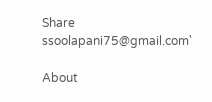Share
ssoolapani75@gmail.com'

About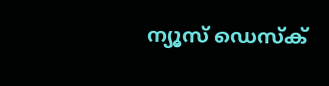ന്യൂസ് ഡെസ്ക്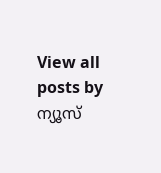View all posts by ന്യൂസ്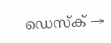ഡെസ്ക് →